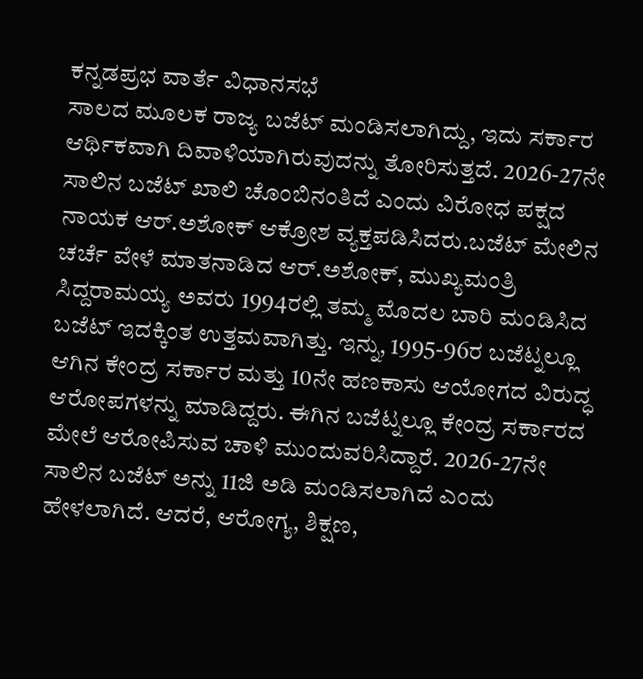ಕನ್ನಡಪ್ರಭ ವಾರ್ತೆ ವಿಧಾನಸಭೆ
ಸಾಲದ ಮೂಲಕ ರಾಜ್ಯ ಬಜೆಟ್ ಮಂಡಿಸಲಾಗಿದ್ದು, ಇದು ಸರ್ಕಾರ ಆರ್ಥಿಕವಾಗಿ ದಿವಾಳಿಯಾಗಿರುವುದನ್ನು ತೋರಿಸುತ್ತದೆ. 2026-27ನೇ ಸಾಲಿನ ಬಜೆಟ್ ಖಾಲಿ ಚೊಂಬಿನಂತಿದೆ ಎಂದು ವಿರೋಧ ಪಕ್ಷದ ನಾಯಕ ಆರ್.ಅಶೋಕ್ ಆಕ್ರೋಶ ವ್ಯಕ್ತಪಡಿಸಿದರು.ಬಜೆಟ್ ಮೇಲಿನ ಚರ್ಚೆ ವೇಳೆ ಮಾತನಾಡಿದ ಆರ್.ಅಶೋಕ್, ಮುಖ್ಯಮಂತ್ರಿ ಸಿದ್ದರಾಮಯ್ಯ ಅವರು 1994ರಲ್ಲಿ ತಮ್ಮ ಮೊದಲ ಬಾರಿ ಮಂಡಿಸಿದ ಬಜೆಟ್ ಇದಕ್ಕಿಂತ ಉತ್ತಮವಾಗಿತ್ತು. ಇನ್ನು, 1995-96ರ ಬಜೆಟ್ನಲ್ಲೂ ಆಗಿನ ಕೇಂದ್ರ ಸರ್ಕಾರ ಮತ್ತು 10ನೇ ಹಣಕಾಸು ಆಯೋಗದ ವಿರುದ್ಧ ಆರೋಪಗಳನ್ನು ಮಾಡಿದ್ದರು. ಈಗಿನ ಬಜೆಟ್ನಲ್ಲೂ ಕೇಂದ್ರ ಸರ್ಕಾರದ ಮೇಲೆ ಆರೋಪಿಸುವ ಚಾಳಿ ಮುಂದುವರಿಸಿದ್ದಾರೆ. 2026-27ನೇ ಸಾಲಿನ ಬಜೆಟ್ ಅನ್ನು 11ಜಿ ಅಡಿ ಮಂಡಿಸಲಾಗಿದೆ ಎಂದು ಹೇಳಲಾಗಿದೆ. ಆದರೆ, ಆರೋಗ್ಯ, ಶಿಕ್ಷಣ,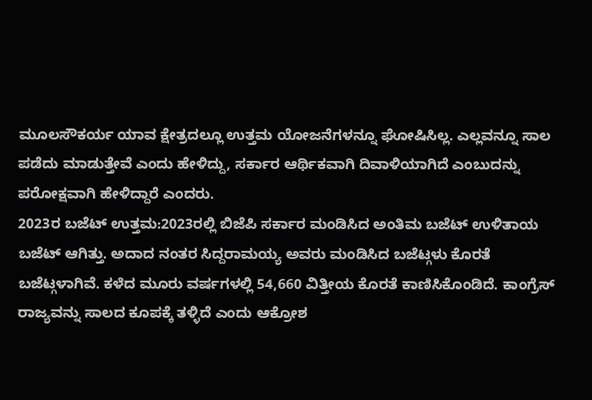ಮೂಲಸೌಕರ್ಯ ಯಾವ ಕ್ಷೇತ್ರದಲ್ಲೂ ಉತ್ತಮ ಯೋಜನೆಗಳನ್ನೂ ಘೋಷಿಸಿಲ್ಲ. ಎಲ್ಲವನ್ನೂ ಸಾಲ ಪಡೆದು ಮಾಡುತ್ತೇವೆ ಎಂದು ಹೇಳಿದ್ದು, ಸರ್ಕಾರ ಆರ್ಥಿಕವಾಗಿ ದಿವಾಳಿಯಾಗಿದೆ ಎಂಬುದನ್ನು ಪರೋಕ್ಷವಾಗಿ ಹೇಳಿದ್ದಾರೆ ಎಂದರು.
2023ರ ಬಜೆಟ್ ಉತ್ತಮ:2023ರಲ್ಲಿ ಬಿಜೆಪಿ ಸರ್ಕಾರ ಮಂಡಿಸಿದ ಅಂತಿಮ ಬಜೆಟ್ ಉಳಿತಾಯ ಬಜೆಟ್ ಆಗಿತ್ತು. ಅದಾದ ನಂತರ ಸಿದ್ದರಾಮಯ್ಯ ಅವರು ಮಂಡಿಸಿದ ಬಜೆಟ್ಗಳು ಕೊರತೆ ಬಜೆಟ್ಗಳಾಗಿವೆ. ಕಳೆದ ಮೂರು ವರ್ಷಗಳಲ್ಲಿ 54,660 ವಿತ್ತೀಯ ಕೊರತೆ ಕಾಣಿಸಿಕೊಂಡಿದೆ. ಕಾಂಗ್ರೆಸ್ ರಾಜ್ಯವನ್ನು ಸಾಲದ ಕೂಪಕ್ಕೆ ತಳ್ಳಿದೆ ಎಂದು ಆಕ್ರೋಶ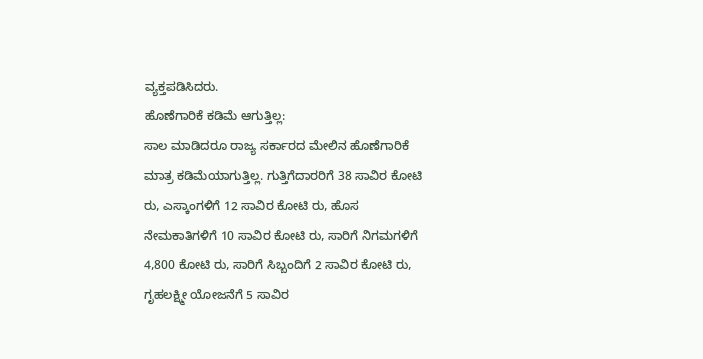ವ್ಯಕ್ತಪಡಿಸಿದರು.
ಹೊಣೆಗಾರಿಕೆ ಕಡಿಮೆ ಆಗುತ್ತಿಲ್ಲ:
ಸಾಲ ಮಾಡಿದರೂ ರಾಜ್ಯ ಸರ್ಕಾರದ ಮೇಲಿನ ಹೊಣೆಗಾರಿಕೆ ಮಾತ್ರ ಕಡಿಮೆಯಾಗುತ್ತಿಲ್ಲ. ಗುತ್ತಿಗೆದಾರರಿಗೆ 38 ಸಾವಿರ ಕೋಟಿ ರು, ಎಸ್ಕಾಂಗಳಿಗೆ 12 ಸಾವಿರ ಕೋಟಿ ರು, ಹೊಸ ನೇಮಕಾತಿಗಳಿಗೆ 10 ಸಾವಿರ ಕೋಟಿ ರು, ಸಾರಿಗೆ ನಿಗಮಗಳಿಗೆ 4,800 ಕೋಟಿ ರು, ಸಾರಿಗೆ ಸಿಬ್ಬಂದಿಗೆ 2 ಸಾವಿರ ಕೋಟಿ ರು, ಗೃಹಲಕ್ಷ್ಮೀ ಯೋಜನೆಗೆ 5 ಸಾವಿರ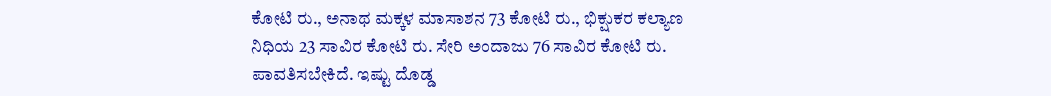ಕೋಟಿ ರು., ಅನಾಥ ಮಕ್ಕಳ ಮಾಸಾಶನ 73 ಕೋಟಿ ರು., ಭಿಕ್ಷುಕರ ಕಲ್ಯಾಣ ನಿಧಿಯ 23 ಸಾವಿರ ಕೋಟಿ ರು. ಸೇರಿ ಅಂದಾಜು 76 ಸಾವಿರ ಕೋಟಿ ರು. ಪಾವತಿಸಬೇಕಿದೆ. ಇಷ್ಟು ದೊಡ್ಡ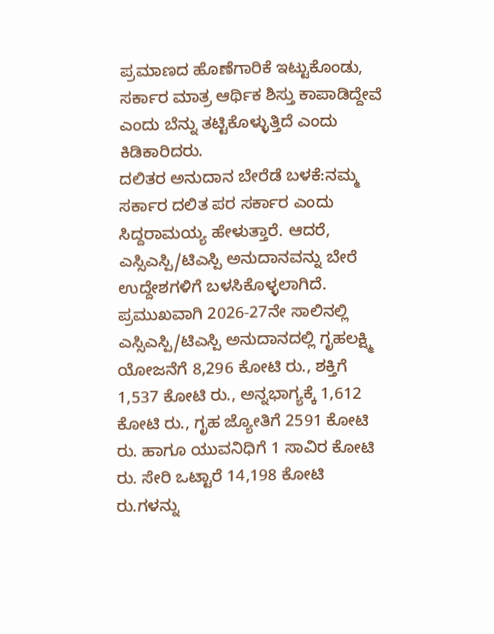ಪ್ರಮಾಣದ ಹೊಣೆಗಾರಿಕೆ ಇಟ್ಟುಕೊಂಡು, ಸರ್ಕಾರ ಮಾತ್ರ ಆರ್ಥಿಕ ಶಿಸ್ತು ಕಾಪಾಡಿದ್ದೇವೆ ಎಂದು ಬೆನ್ನು ತಟ್ಟಿಕೊಳ್ಳುತ್ತಿದೆ ಎಂದು ಕಿಡಿಕಾರಿದರು.
ದಲಿತರ ಅನುದಾನ ಬೇರೆಡೆ ಬಳಕೆ:ನಮ್ಮ ಸರ್ಕಾರ ದಲಿತ ಪರ ಸರ್ಕಾರ ಎಂದು ಸಿದ್ದರಾಮಯ್ಯ ಹೇಳುತ್ತಾರೆ. ಆದರೆ, ಎಸ್ಸಿಎಸ್ಪಿ/ಟಿಎಸ್ಪಿ ಅನುದಾನವನ್ನು ಬೇರೆ ಉದ್ದೇಶಗಳಿಗೆ ಬಳಸಿಕೊಳ್ಳಲಾಗಿದೆ. ಪ್ರಮುಖವಾಗಿ 2026-27ನೇ ಸಾಲಿನಲ್ಲಿ ಎಸ್ಸಿಎಸ್ಪಿ/ಟಿಎಸ್ಪಿ ಅನುದಾನದಲ್ಲಿ ಗೃಹಲಕ್ಷ್ಮಿ ಯೋಜನೆಗೆ 8,296 ಕೋಟಿ ರು., ಶಕ್ತಿಗೆ 1,537 ಕೋಟಿ ರು., ಅನ್ನಭಾಗ್ಯಕ್ಕೆ 1,612 ಕೋಟಿ ರು., ಗೃಹ ಜ್ಯೋತಿಗೆ 2591 ಕೋಟಿ ರು. ಹಾಗೂ ಯುವನಿಧಿಗೆ 1 ಸಾವಿರ ಕೋಟಿ ರು. ಸೇರಿ ಒಟ್ಟಾರೆ 14,198 ಕೋಟಿ ರು.ಗಳನ್ನು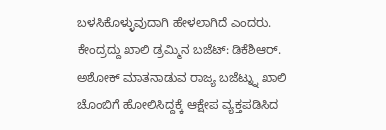ಬಳಸಿಕೊಳ್ಳುವುದಾಗಿ ಹೇಳಲಾಗಿದೆ ಎಂದರು.
ಕೇಂದ್ರದ್ದು ಖಾಲಿ ಡ್ರಮ್ಮಿನ ಬಜೆಟ್: ಡಿಕೆಶಿಆರ್. ಅಶೋಕ್ ಮಾತನಾಡುವ ರಾಜ್ಯ ಬಜೆಟ್ನ್ನು ಖಾಲಿ ಚೊಂಬಿಗೆ ಹೋಲಿಸಿದ್ದಕ್ಕೆ ಆಕ್ಷೇಪ ವ್ಯಕ್ತಪಡಿಸಿದ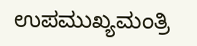ಉಪಮುಖ್ಯಮಂತ್ರಿ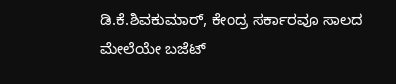ಡಿ.ಕೆ.ಶಿವಕುಮಾರ್, ಕೇಂದ್ರ ಸರ್ಕಾರವೂ ಸಾಲದ ಮೇಲೆಯೇ ಬಜೆಟ್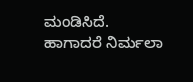ಮಂಡಿಸಿದೆ. ಹಾಗಾದರೆ ನಿರ್ಮಲಾ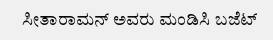ಸೀತಾರಾಮನ್ ಅವರು ಮಂಡಿಸಿ ಬಜೆಟ್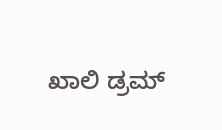ಖಾಲಿ ಡ್ರಮ್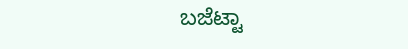ಬಜೆಟ್ಟಾ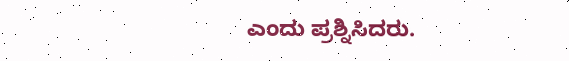ಎಂದು ಪ್ರಶ್ನಿಸಿದರು.